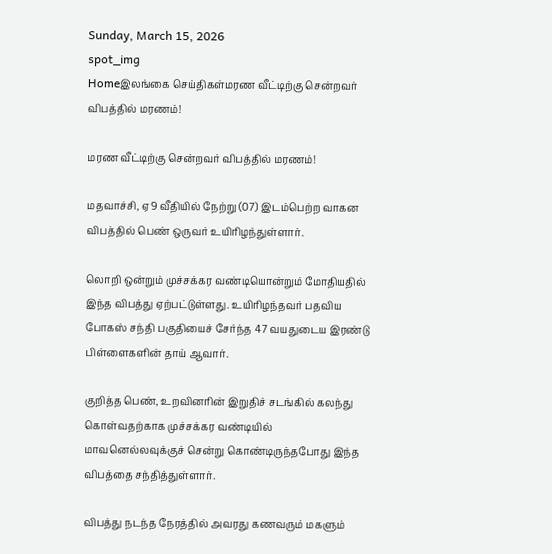Sunday, March 15, 2026
spot_img
Homeஇலங்கை செய்திகள்மரண வீட்டிற்கு சென்றவர் விபத்தில் மரணம்!

மரண வீட்டிற்கு சென்றவர் விபத்தில் மரணம்!

மதவாச்சி, ஏ9 வீதியில் நேற்று (07) இடம்பெற்ற வாகன விபத்தில் பெண் ஒருவர் உயிரிழந்துள்ளார்.

லொறி ஒன்றும் முச்சக்கர வண்டியொன்றும் மோதியதில் இந்த விபத்து ஏற்பட்டுள்ளது. உயிரிழந்தவர் பதவிய போகஸ் சந்தி பகுதியைச் சேர்ந்த 47 வயதுடைய இரண்டு பிள்ளைகளின் தாய் ஆவார்.

குறித்த பெண், உறவினரின் இறுதிச் சடங்கில் கலந்து கொள்வதற்காக முச்சக்கர வண்டியில் மாவனெல்லவுக்குச் சென்று கொண்டிருந்தபோது இந்த விபத்தை சந்தித்துள்ளார்.

விபத்து நடந்த நேரத்தில் அவரது கணவரும் மகளும்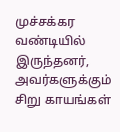முச்சக்கர வண்டியில் இருந்தனர், அவர்களுக்கும் சிறு காயங்கள்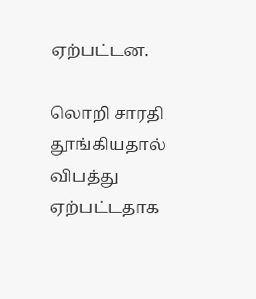ஏற்பட்டன.

லொறி சாரதி தூங்கியதால் விபத்து ஏற்பட்டதாக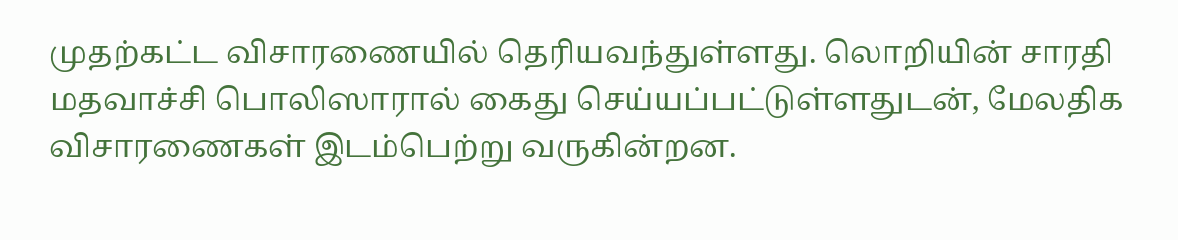முதற்கட்ட விசாரணையில் தெரியவந்துள்ளது. லொறியின் சாரதி மதவாச்சி பொலிஸாரால் கைது செய்யப்பட்டுள்ளதுடன், மேலதிக விசாரணைகள் இடம்பெற்று வருகின்றன.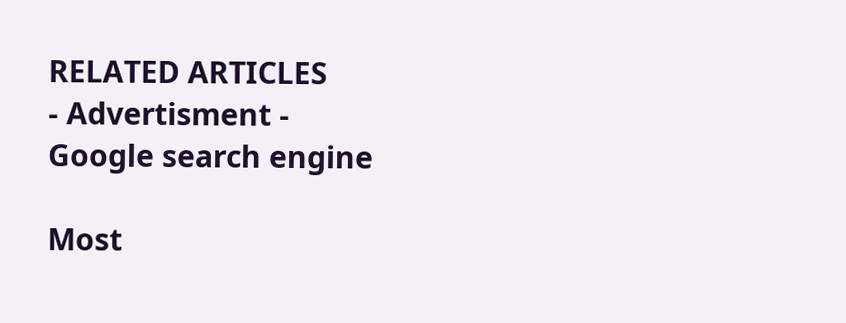RELATED ARTICLES
- Advertisment -
Google search engine

Most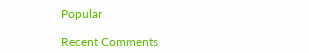Popular

Recent Comments